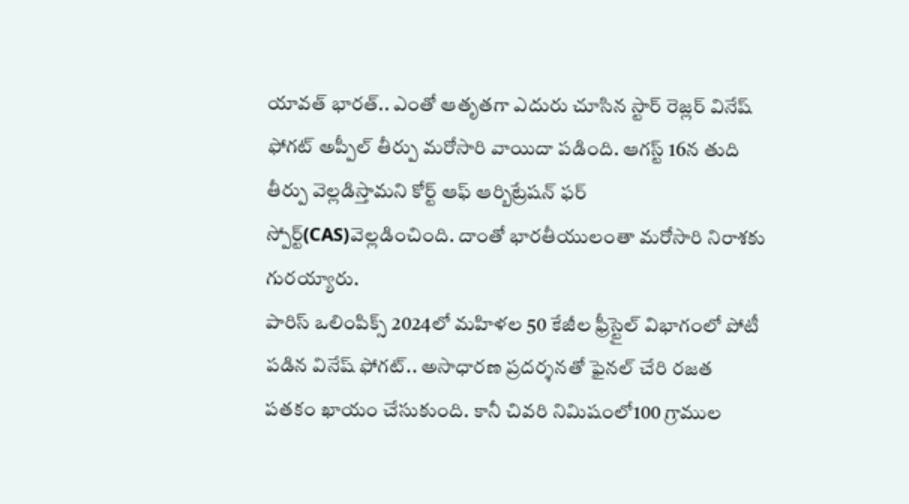యావత్ భారత్.. ఎంతో ఆతృతగా ఎదురు చూసిన స్టార్ రెజ్లర్ వినేష్ ఫోగట్ అప్పీల్ తీర్పు మరోసారి వాయిదా పడింది. ఆగస్ట్ 16న తుది తీర్పు వెల్లడిస్తామని కోర్ట్ ఆఫ్ ఆర్బిట్రేషన్ ఫర్ స్పోర్ట్(CAS)వెల్లడించింది. దాంతో భారతీయులంతా మరోసారి నిరాశకు గురయ్యారు.
పారిస్ ఒలింపిక్స్ 2024లో మహిళల 50 కేజీల ఫ్రీస్టైల్ విభాగంలో పోటీ పడిన వినేష్ ఫోగట్.. అసాధారణ ప్రదర్శనతో ఫైనల్ చేరి రజత పతకం ఖాయం చేసుకుంది. కానీ చివరి నిమిషంలో100 గ్రాముల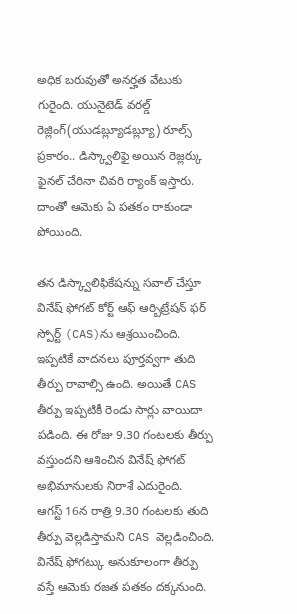అధిక బరువుతో అనర్హత వేటుకు గురైంది. యునైటెడ్ వరల్డ్ రెజ్లింగ్(యుడబ్ల్యూడబ్ల్యూ) రూల్స్ ప్రకారం.. డిస్క్వాలిఫై అయిన రెజ్లర్కు ఫైనల్ చేరినా చివరి ర్యాంక్ ఇస్తారు. దాంతో ఆమెకు ఏ పతకం రాకుండా పోయింది.

తన డిస్క్వాలిఫికేషన్ను సవాల్ చేస్తూ వినేష్ ఫోగట్ కోర్ట్ ఆఫ్ ఆర్బిట్రేషన్ ఫర్ స్పోర్ట్ (CAS)ను ఆశ్రయించింది. ఇప్పటికే వాదనలు పూర్తవ్వగా తుది తీర్పు రావాల్సి ఉంది. అయితే CAS తీర్పు ఇప్పటికీ రెండు సార్లు వాయిదా పడింది. ఈ రోజు 9.30 గంటలకు తీర్పు వస్తుందని ఆశించిన వినేష్ ఫోగట్ అభిమానులకు నిరాశే ఎదురైంది.
ఆగస్ట్ 16న రాత్రి 9.30 గంటలకు తుది తీర్పు వెల్లడిస్తామని CAS వెల్లడించింది. వినేష్ ఫోగట్కు అనుకూలంగా తీర్పు వస్తే ఆమెకు రజత పతకం దక్కనుంది.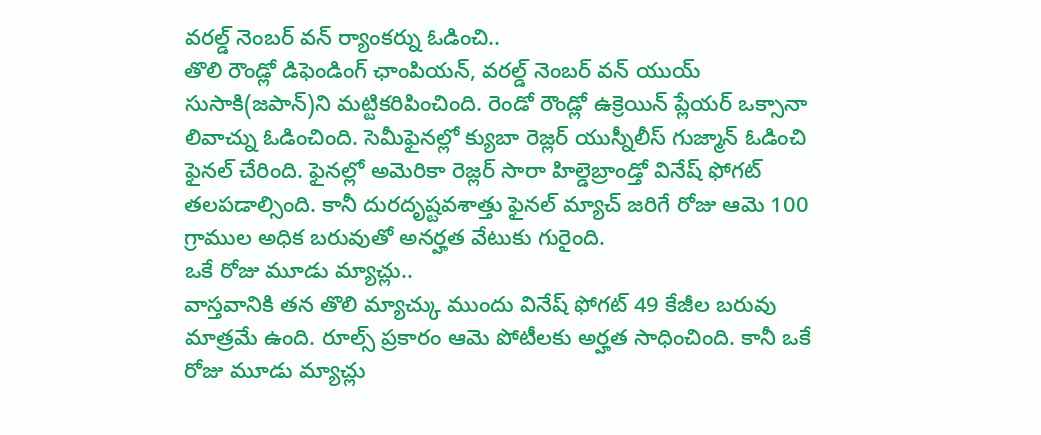వరల్డ్ నెంబర్ వన్ ర్యాంకర్ను ఓడించి..
తొలి రౌండ్లో డిఫెండింగ్ ఛాంపియన్, వరల్డ్ నెంబర్ వన్ యుయ్ సుసాకి(జపాన్)ని మట్టికరిపించింది. రెండో రౌండ్లో ఉక్రెయిన్ ప్లేయర్ ఒక్సానా లివాచ్ను ఓడించింది. సెమీఫైనల్లో క్యుబా రెజ్లర్ యుస్నీలీస్ గుజ్మాన్ ఓడించి ఫైనల్ చేరింది. ఫైనల్లో అమెరికా రెజ్లర్ సారా హిల్డెబ్రాండ్తో వినేష్ ఫోగట్ తలపడాల్సింది. కానీ దురదృష్టవశాత్తు ఫైనల్ మ్యాచ్ జరిగే రోజు ఆమె 100 గ్రాముల అధిక బరువుతో అనర్హత వేటుకు గురైంది.
ఒకే రోజు మూడు మ్యాచ్లు..
వాస్తవానికి తన తొలి మ్యాచ్కు ముందు వినేష్ ఫోగట్ 49 కేజీల బరువు మాత్రమే ఉంది. రూల్స్ ప్రకారం ఆమె పోటీలకు అర్హత సాధించింది. కానీ ఒకే రోజు మూడు మ్యాచ్లు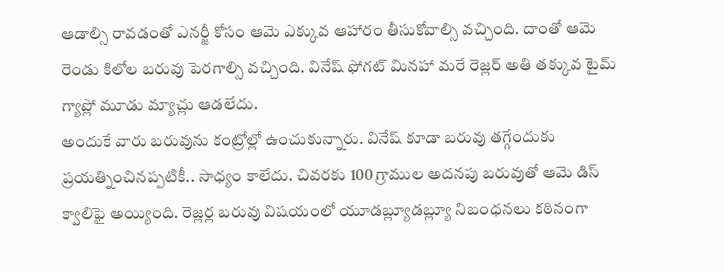ఆడాల్సి రావడంతో ఎనర్జీ కోసం ఆమె ఎక్కువ ఆహారం తీసుకోవాల్సి వచ్చింది. దాంతో ఆమె రెండు కిలోల బరువు పెరగాల్సి వచ్చింది. వినేష్ ఫోగట్ మినహా మరే రెజ్లర్ అతి తక్కువ టైమ్ గ్యాప్లో మూడు మ్యాచ్లు ఆడలేదు.
అందుకే వారు బరువును కంట్రోల్లో ఉంచుకున్నారు. వినేష్ కూడా బరువు తగ్గేందుకు ప్రయత్నించినప్పటికీ.. సాధ్యం కాలేదు. చివరకు 100 గ్రాముల అదనపు బరువుతో ఆమె డిస్ క్వాలిఫై అయ్యింది. రెజ్లర్ల బరువు విషయంలో యూడబ్ల్యూడబ్ల్యూ నిబంధనలు కఠినంగా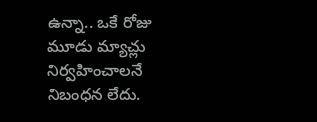ఉన్నా.. ఒకే రోజు మూడు మ్యాచ్లు నిర్వహించాలనే నిబంధన లేదు.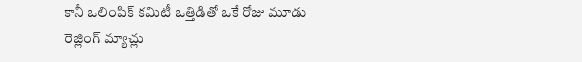కానీ ఒలింపిక్ కమిటీ ఒత్తిడితో ఒకే రోజు మూడు రెజ్లింగ్ మ్యాచ్లు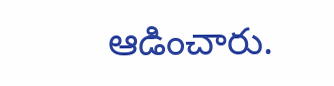ఆడించారు.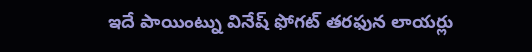ఇదే పాయింట్ను వినేష్ ఫోగట్ తరఫున లాయర్లు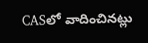CASలో వాదించినట్లు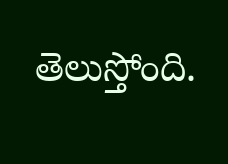తెలుస్తోంది.